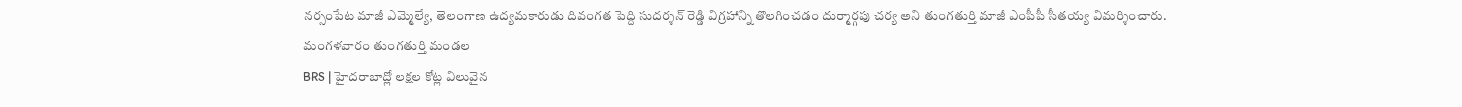నర్సంపేట మాజీ ఎమ్మెల్యే, తెలంగాణ ఉద్యమకారుడు దివంగత పెద్ది సుదర్శన్ రెడ్డి విగ్రహాన్ని తొలగించడం దుర్మార్గపు చర్య అని తుంగతుర్తి మాజీ ఎంపీపీ సీతయ్య విమర్శించారు. మంగళవారం తుంగతుర్తి మండల
BRS | హైదరాబాద్లో లక్షల కోట్ల విలువైన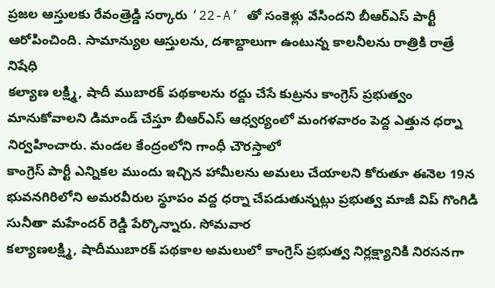ప్రజల ఆస్తులకు రేవంత్రెడ్డి సర్కారు ‘22-A’ తో సంకెళ్లు వేసిందని బీఆర్ఎస్ పార్టీ ఆరోపించింది. సామాన్యుల ఆస్తులను, దశాబ్దాలుగా ఉంటున్న కాలనీలను రాత్రికి రాత్రే నిషేధి
కల్యాణ లక్ష్మి, షాదీ ముబారక్ పథకాలను రద్దు చేసే కుట్రను కాంగ్రెస్ ప్రభుత్వం మానుకోవాలని డిమాండ్ చేస్తూ బీఆర్ఎస్ ఆధ్వర్యంలో మంగళవారం పెద్ద ఎత్తున ధర్నా నిర్వహించారు. మండల కేంద్రంలోని గాంధీ చౌరస్తాలో
కాంగ్రెస్ పార్టీ ఎన్నికల ముందు ఇచ్చిన హామీలను అమలు చేయాలని కోరుతూ ఈనెల 19న భువనగిరిలోని అమరవీరుల స్థూపం వద్ద ధర్నా చేపడుతున్నట్లు ప్రభుత్వ మాజీ విప్ గొంగిడి సునీతా మహేందర్ రెడ్డి పేర్కొన్నారు. సోమవార
కల్యాణలక్ష్మి, షాదీముబారక్ పథకాల అమలులో కాంగ్రెస్ ప్రభుత్వ నిర్లక్ష్యానికి నిరసనగా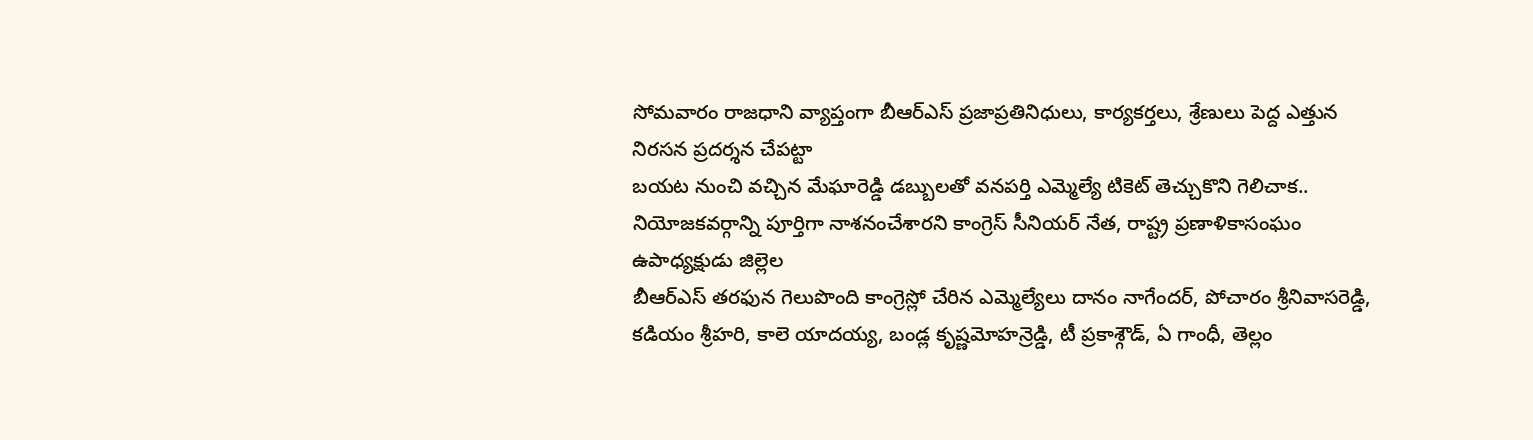సోమవారం రాజధాని వ్యాప్తంగా బీఆర్ఎస్ ప్రజాప్రతినిధులు, కార్యకర్తలు, శ్రేణులు పెద్ద ఎత్తున నిరసన ప్రదర్శన చేపట్టా
బయట నుంచి వచ్చిన మేఘారెడ్డి డబ్బులతో వనపర్తి ఎమ్మెల్యే టికెట్ తెచ్చుకొని గెలిచాక.. నియోజకవర్గాన్ని పూర్తిగా నాశనంచేశారని కాంగ్రెస్ సీనియర్ నేత, రాష్ట్ర ప్రణాళికాసంఘం ఉపాధ్యక్షుడు జిల్లెల
బీఆర్ఎస్ తరఫున గెలుపొంది కాంగ్రెస్లో చేరిన ఎమ్మెల్యేలు దానం నాగేందర్, పోచారం శ్రీనివాసరెడ్డి, కడియం శ్రీహరి, కాలె యాదయ్య, బండ్ల కృష్ణమోహన్రెడ్డి, టీ ప్రకాశ్గౌడ్, ఏ గాంధీ, తెల్లం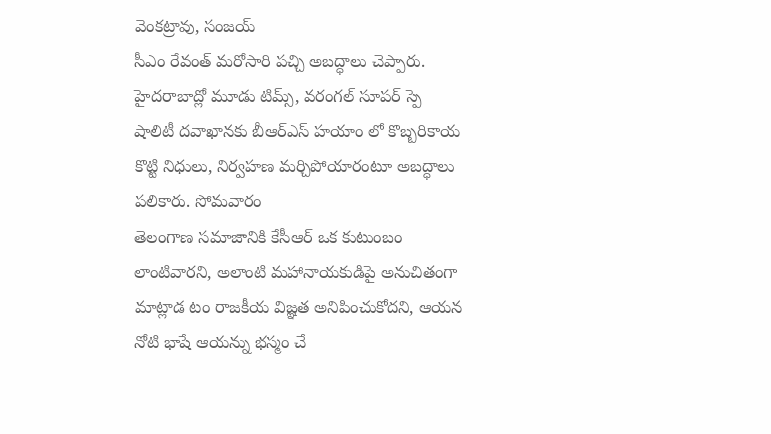వెంకట్రావు, సంజయ్
సీఎం రేవంత్ మరోసారి పచ్చి అబద్ధాలు చెప్పారు. హైదరాబాద్లో మూడు టిమ్స్, వరంగల్ సూపర్ స్పె షాలిటీ దవాఖానకు బీఆర్ఎస్ హయాం లో కొబ్బరికాయ కొట్టి నిధులు, నిర్వహణ మర్చిపోయారంటూ అబద్ధాలు పలికారు. సోమవారం
తెలంగాణ సమాజానికి కేసీఆర్ ఒక కుటుంబం లాంటివారని, అలాంటి మహానాయకుడిపై అనుచితంగా మాట్లాడ టం రాజకీయ విజ్ఞత అనిపించుకోదని, ఆయన నోటి భాషే ఆయన్ను భస్మం చే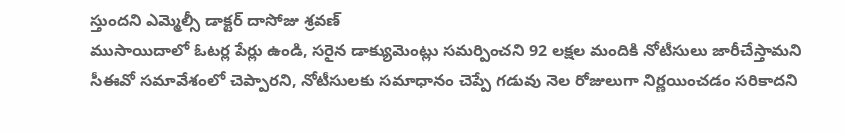స్తుందని ఎమ్మెల్సీ డాక్టర్ దాసోజు శ్రవణ్
ముసాయిదాలో ఓటర్ల పేర్లు ఉండి, సరైన డాక్యుమెంట్లు సమర్పించని 92 లక్షల మందికి నోటీసులు జారీచేస్తామని సీఈవో సమావేశంలో చెప్పారని, నోటీసులకు సమాధానం చెప్పే గడువు నెల రోజులుగా నిర్ణయించడం సరికాదని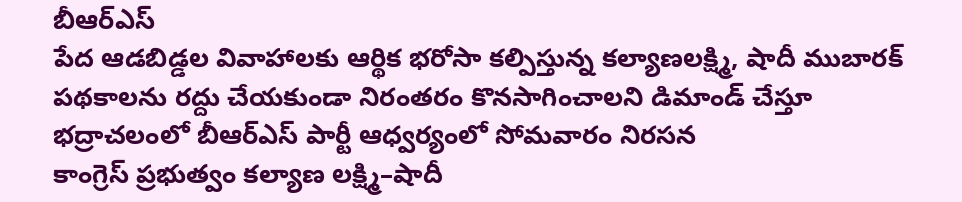బీఆర్ఎస్
పేద ఆడబిడ్డల వివాహాలకు ఆర్థిక భరోసా కల్పిస్తున్న కల్యాణలక్ష్మి, షాదీ ముబారక్ పథకాలను రద్దు చేయకుండా నిరంతరం కొనసాగించాలని డిమాండ్ చేస్తూ భద్రాచలంలో బీఆర్ఎస్ పార్టీ ఆధ్వర్యంలో సోమవారం నిరసన
కాంగ్రెస్ ప్రభుత్వం కల్యాణ లక్ష్మి–షాదీ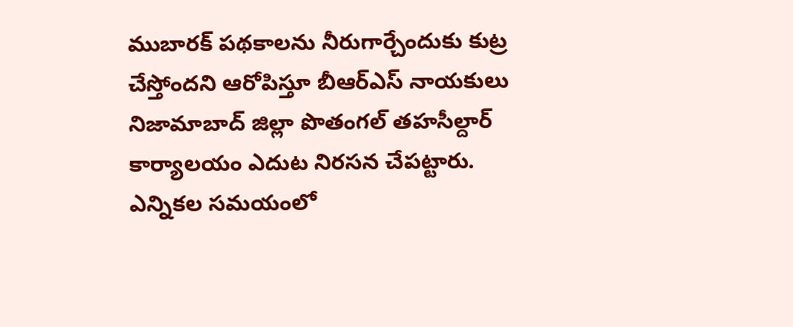ముబారక్ పథకాలను నీరుగార్చేందుకు కుట్ర చేస్తోందని ఆరోపిస్తూ బీఆర్ఎస్ నాయకులు నిజామాబాద్ జిల్లా పొతంగల్ తహసీల్దార్ కార్యాలయం ఎదుట నిరసన చేపట్టారు.
ఎన్నికల సమయంలో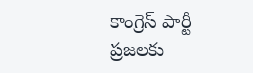కాంగ్రెస్ పార్టీ ప్రజలకు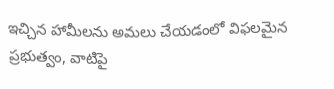ఇచ్చిన హామీలను అమలు చేయడంలో విఫలమైన ప్రభుత్వం, వాటిపై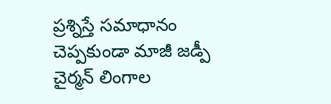ప్రశ్నిస్తే సమాధానం చెప్పకుండా మాజీ జడ్పీ చైర్మన్ లింగాల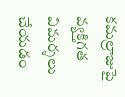కమల్రాజుపై వ్యక్తిగత విమర్శలు చేయడం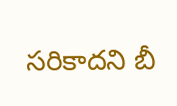సరికాదని బీ